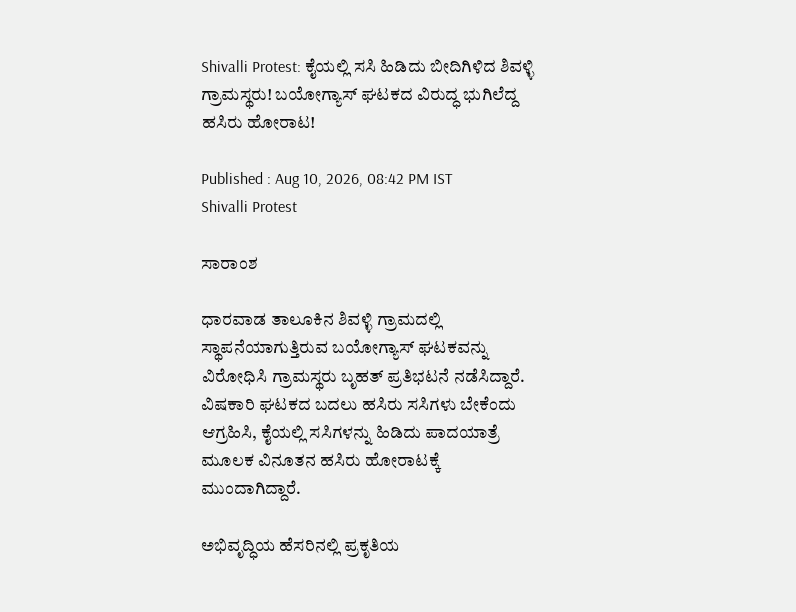Shivalli Protest: ಕೈಯಲ್ಲಿ ಸಸಿ ಹಿಡಿದು ಬೀದಿಗಿಳಿದ ಶಿವಳ್ಳಿ ಗ್ರಾಮಸ್ಥರು! ಬಯೋಗ್ಯಾಸ್ ಘಟಕದ ವಿರುದ್ಧ ಭುಗಿಲೆದ್ದ ಹಸಿರು ಹೋರಾಟ!

Published : Aug 10, 2026, 08:42 PM IST
Shivalli Protest

ಸಾರಾಂಶ

ಧಾರವಾಡ ತಾಲೂಕಿನ ಶಿವಳ್ಳಿ ಗ್ರಾಮದಲ್ಲಿ ಸ್ಥಾಪನೆಯಾಗುತ್ತಿರುವ ಬಯೋಗ್ಯಾಸ್ ಘಟಕವನ್ನು ವಿರೋಧಿಸಿ ಗ್ರಾಮಸ್ಥರು ಬೃಹತ್ ಪ್ರತಿಭಟನೆ ನಡೆಸಿದ್ದಾರೆ. ವಿಷಕಾರಿ ಘಟಕದ ಬದಲು ಹಸಿರು ಸಸಿಗಳು ಬೇಕೆಂದು ಆಗ್ರಹಿಸಿ, ಕೈಯಲ್ಲಿ ಸಸಿಗಳನ್ನು ಹಿಡಿದು ಪಾದಯಾತ್ರೆ ಮೂಲಕ ವಿನೂತನ ಹಸಿರು ಹೋರಾಟಕ್ಕೆ ಮುಂದಾಗಿದ್ದಾರೆ.

ಅಭಿವೃದ್ಧಿಯ ಹೆಸರಿನಲ್ಲಿ ಪ್ರಕೃತಿಯ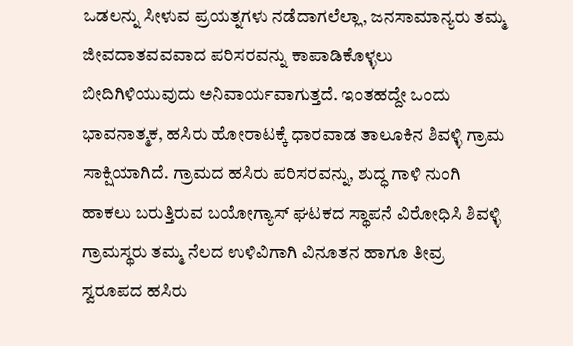ಒಡಲನ್ನು ಸೀಳುವ ಪ್ರಯತ್ನಗಳು ನಡೆದಾಗಲೆಲ್ಲಾ, ಜನಸಾಮಾನ್ಯರು ತಮ್ಮ ಜೀವದಾತವವವಾದ ಪರಿಸರವನ್ನು ಕಾಪಾಡಿಕೊಳ್ಳಲು ಬೀದಿಗಿಳಿಯುವುದು ಅನಿವಾರ್ಯವಾಗುತ್ತದೆ. ಇಂತಹದ್ದೇ ಒಂದು ಭಾವನಾತ್ಮಕ, ಹಸಿರು ಹೋರಾಟಕ್ಕೆ ಧಾರವಾಡ ತಾಲೂಕಿನ ಶಿವಳ್ಳಿ ಗ್ರಾಮ ಸಾಕ್ಷಿಯಾಗಿದೆ. ಗ್ರಾಮದ ಹಸಿರು ಪರಿಸರವನ್ನು, ಶುದ್ಧ ಗಾಳಿ ನುಂಗಿ ಹಾಕಲು ಬರುತ್ತಿರುವ ಬಯೋಗ್ಯಾಸ್ ಘಟಕದ ಸ್ಥಾಪನೆ ವಿರೋಧಿಸಿ ಶಿವಳ್ಳಿ ಗ್ರಾಮಸ್ಥರು ತಮ್ಮ ನೆಲದ ಉಳಿವಿಗಾಗಿ ವಿನೂತನ ಹಾಗೂ ತೀವ್ರ ಸ್ವರೂಪದ ಹಸಿರು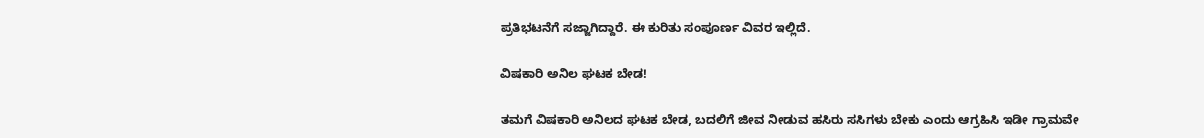ಪ್ರತಿಭಟನೆಗೆ ಸಜ್ಜಾಗಿದ್ದಾರೆ. ಈ ಕುರಿತು ಸಂಪೂರ್ಣ ವಿವರ ಇಲ್ಲಿದೆ.

ವಿಷಕಾರಿ ಅನಿಲ ಘಟಕ ಬೇಡ!

ತಮಗೆ ವಿಷಕಾರಿ ಅನಿಲದ ಘಟಕ ಬೇಡ, ಬದಲಿಗೆ ಜೀವ ನೀಡುವ ಹಸಿರು ಸಸಿಗಳು ಬೇಕು ಎಂದು ಆಗ್ರಹಿಸಿ ಇಡೀ ಗ್ರಾಮವೇ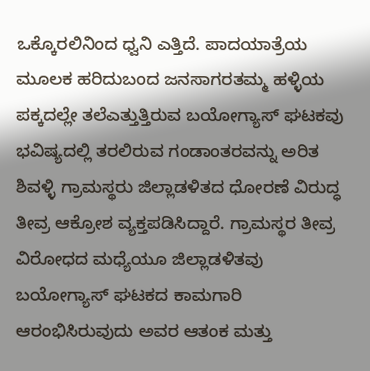ಒಕ್ಕೊರಲಿನಿಂದ ಧ್ವನಿ ಎತ್ತಿದೆ. ಪಾದಯಾತ್ರೆಯ ಮೂಲಕ ಹರಿದುಬಂದ ಜನಸಾಗರತಮ್ಮ ಹಳ್ಳಿಯ ಪಕ್ಕದಲ್ಲೇ ತಲೆಎತ್ತುತ್ತಿರುವ ಬಯೋಗ್ಯಾಸ್ ಘಟಕವು ಭವಿಷ್ಯದಲ್ಲಿ ತರಲಿರುವ ಗಂಡಾಂತರವನ್ನು ಅರಿತ ಶಿವಳ್ಳಿ ಗ್ರಾಮಸ್ಥರು ಜಿಲ್ಲಾಡಳಿತದ ಧೋರಣೆ ವಿರುದ್ಧ ತೀವ್ರ ಆಕ್ರೋಶ ವ್ಯಕ್ತಪಡಿಸಿದ್ದಾರೆ. ಗ್ರಾಮಸ್ಥರ ತೀವ್ರ ವಿರೋಧದ ಮಧ್ಯೆಯೂ ಜಿಲ್ಲಾಡಳಿತವು ಬಯೋಗ್ಯಾಸ್ ಘಟಕದ ಕಾಮಗಾರಿ ಆರಂಭಿಸಿರುವುದು ಅವರ ಆತಂಕ ಮತ್ತು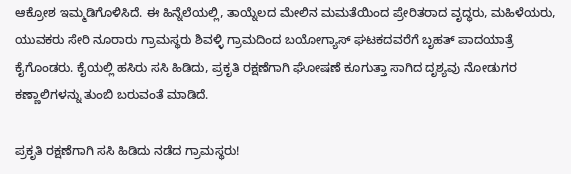ಆಕ್ರೋಶ ಇಮ್ಮಡಿಗೊಳಿಸಿದೆ. ಈ ಹಿನ್ನೆಲೆಯಲ್ಲಿ, ತಾಯ್ನೆಲದ ಮೇಲಿನ ಮಮತೆಯಿಂದ ಪ್ರೇರಿತರಾದ ವೃದ್ಧರು, ಮಹಿಳೆಯರು, ಯುವಕರು ಸೇರಿ ನೂರಾರು ಗ್ರಾಮಸ್ಥರು ಶಿವಳ್ಳಿ ಗ್ರಾಮದಿಂದ ಬಯೋಗ್ಯಾಸ್ ಘಟಕದವರೆಗೆ ಬೃಹತ್ ಪಾದಯಾತ್ರೆ ಕೈಗೊಂಡರು. ಕೈಯಲ್ಲಿ ಹಸಿರು ಸಸಿ ಹಿಡಿದು, ಪ್ರಕೃತಿ ರಕ್ಷಣೆಗಾಗಿ ಘೋಷಣೆ ಕೂಗುತ್ತಾ ಸಾಗಿದ ದೃಶ್ಯವು ನೋಡುಗರ ಕಣ್ಣಾಲಿಗಳನ್ನು ತುಂಬಿ ಬರುವಂತೆ ಮಾಡಿದೆ.

ಪ್ರಕೃತಿ ರಕ್ಷಣೆಗಾಗಿ ಸಸಿ ಹಿಡಿದು ನಡೆದ ಗ್ರಾಮಸ್ಥರು!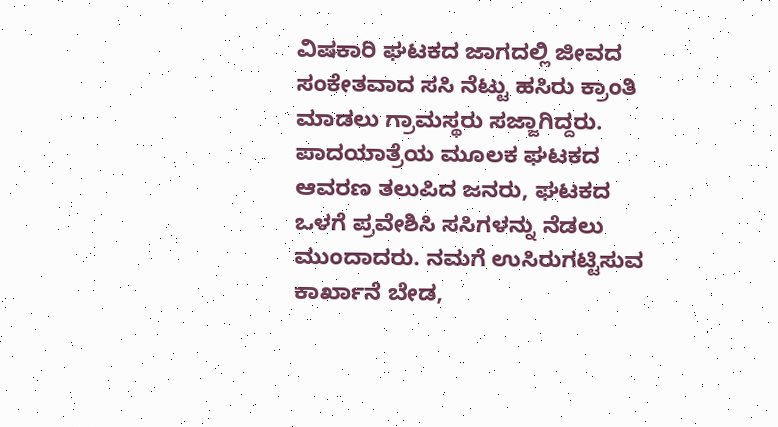ವಿಷಕಾರಿ ಘಟಕದ ಜಾಗದಲ್ಲಿ ಜೀವದ ಸಂಕೇತವಾದ ಸಸಿ ನೆಟ್ಟು ಹಸಿರು ಕ್ರಾಂತಿ ಮಾಡಲು ಗ್ರಾಮಸ್ಥರು ಸಜ್ಜಾಗಿದ್ದರು. ಪಾದಯಾತ್ರೆಯ ಮೂಲಕ ಘಟಕದ ಆವರಣ ತಲುಪಿದ ಜನರು, ಘಟಕದ ಒಳಗೆ ಪ್ರವೇಶಿಸಿ ಸಸಿಗಳನ್ನು ನೆಡಲು ಮುಂದಾದರು. ನಮಗೆ ಉಸಿರುಗಟ್ಟಿಸುವ ಕಾರ್ಖಾನೆ ಬೇಡ,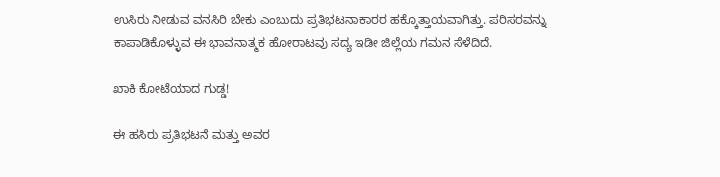ಉಸಿರು ನೀಡುವ ವನಸಿರಿ ಬೇಕು ಎಂಬುದು ಪ್ರತಿಭಟನಾಕಾರರ ಹಕ್ಕೊತ್ತಾಯವಾಗಿತ್ತು. ಪರಿಸರವನ್ನು ಕಾಪಾಡಿಕೊಳ್ಳುವ ಈ ಭಾವನಾತ್ಮಕ ಹೋರಾಟವು ಸದ್ಯ ಇಡೀ ಜಿಲ್ಲೆಯ ಗಮನ ಸೆಳೆದಿದೆ.

ಖಾಕಿ ಕೋಟೆಯಾದ ಗುಡ್ಡ!

ಈ ಹಸಿರು ಪ್ರತಿಭಟನೆ ಮತ್ತು ಅವರ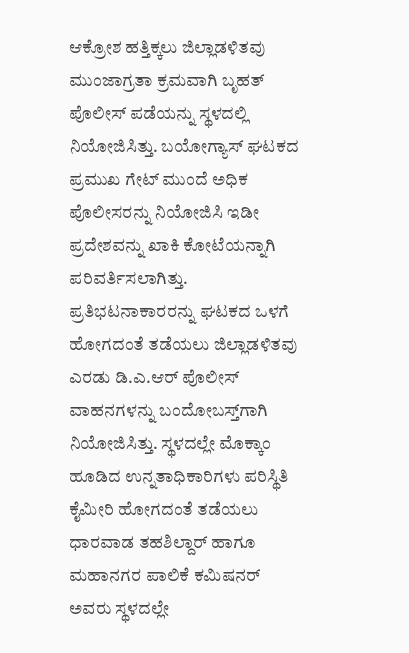ಆಕ್ರೋಶ ಹತ್ತಿಕ್ಕಲು ಜಿಲ್ಲಾಡಳಿತವು ಮುಂಜಾಗ್ರತಾ ಕ್ರಮವಾಗಿ ಬೃಹತ್ ಪೊಲೀಸ್ ಪಡೆಯನ್ನು ಸ್ಥಳದಲ್ಲಿ ನಿಯೋಜಿಸಿತ್ತು. ಬಯೋಗ್ಯಾಸ್ ಘಟಕದ ಪ್ರಮುಖ ಗೇಟ್ ಮುಂದೆ ಅಧಿಕ ಪೊಲೀಸರನ್ನು ನಿಯೋಜಿಸಿ ಇಡೀ ಪ್ರದೇಶವನ್ನು ಖಾಕಿ ಕೋಟೆಯನ್ನಾಗಿ ಪರಿವರ್ತಿಸಲಾಗಿತ್ತು. ಪ್ರತಿಭಟನಾಕಾರರನ್ನು ಘಟಕದ ಒಳಗೆ ಹೋಗದಂತೆ ತಡೆಯಲು ಜಿಲ್ಲಾಡಳಿತವು ಎರಡು ಡಿ.ಎ.ಆರ್ ಪೊಲೀಸ್ ವಾಹನಗಳನ್ನು ಬಂದೋಬಸ್ತ್‌ಗಾಗಿ ನಿಯೋಜಿಸಿತ್ತು. ಸ್ಥಳದಲ್ಲೇ ಮೊಕ್ಕಾಂ ಹೂಡಿದ ಉನ್ನತಾಧಿಕಾರಿಗಳು ಪರಿಸ್ಥಿತಿ ಕೈಮೀರಿ ಹೋಗದಂತೆ ತಡೆಯಲು ಧಾರವಾಡ ತಹಶಿಲ್ದಾರ್ ಹಾಗೂ ಮಹಾನಗರ ಪಾಲಿಕೆ ಕಮಿಷನರ್ ಅವರು ಸ್ಥಳದಲ್ಲೇ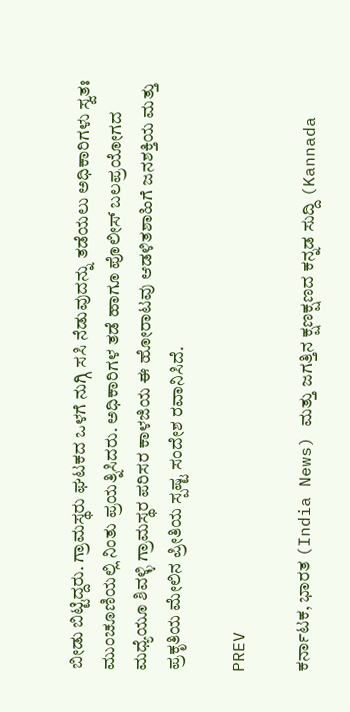ಬೀಡು ಬಿಟ್ಟಿದ್ದರು. ಗ್ರಾಮಸ್ಥರು ಘಟಕದ ಒಳಗೆ ನುಗ್ಗಿ ಸಸಿ ನೆಡುವುದನ್ನು ತಡೆಯಲು ಅಧಿಕಾರಿಗಳು ಸ್ವತಃ ಮುಂಚೂಣಿಯಲ್ಲಿ ನಿಂತು ಪ್ರಯತ್ನಿಸಿದರು. ಅಧಿಕಾರಿಗಳ ತಡೆ ಹಾಗೂ ಪೊಲೀಸ್ ಬಲಪ್ರಯೋಗದ ಮಧ್ಯೆಯೂ ಶಿವಳ್ಳಿ ಗ್ರಾಮಸ್ಥರ ಪರಿಸರ ಕಾಳಜಿಯ ಈ ಹೋರಾಟವು ಆಡಳಿತಶಾಹಿಗೆ ಜನಶಕ್ತಿಯ ಮತ್ತು ಪ್ರಕೃತಿಯ ಮೇಲಿನ ಪ್ರೀತಿಯ ಸ್ಪಷ್ಟ ಸಂದೇಶ ರವಾನಿಸಿದೆ.

PREV

ಕರ್ನಾಟಕ, ಭಾರತ (India News) ಮತ್ತು ಜಗತ್ತಿನ ಕ್ಷಣಕ್ಷಣದ ಕನ್ನಡ ಸುದ್ದಿ (Kannada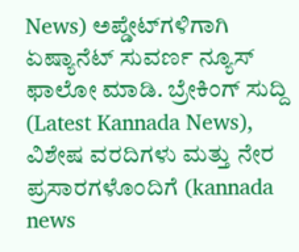News) ಅಪ್ಡೇಟ್‌ಗಳಿಗಾಗಿ ಏಷ್ಯಾನೆಟ್ ಸುವರ್ಣ ನ್ಯೂಸ್‌ ಫಾಲೋ ಮಾಡಿ. ಬ್ರೇಕಿಂಗ್ ಸುದ್ದಿ (Latest Kannada News), ವಿಶೇಷ ವರದಿಗಳು ಮತ್ತು ನೇರ ಪ್ರಸಾರಗಳೊಂದಿಗೆ (kannada news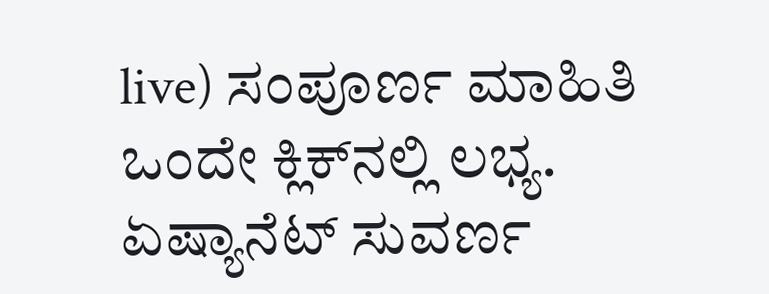live) ಸಂಪೂರ್ಣ ಮಾಹಿತಿ ಒಂದೇ ಕ್ಲಿಕ್‌ನಲ್ಲಿ ಲಭ್ಯ. ಏಷ್ಯಾನೆಟ್ ಸುವರ್ಣ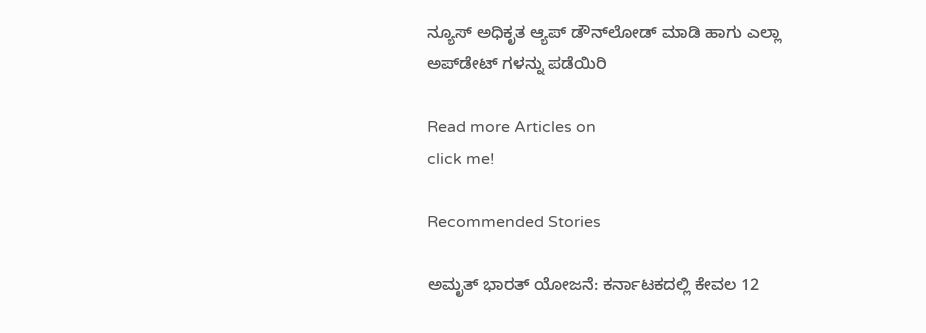ನ್ಯೂಸ್ ಅಧಿಕೃತ ಆ್ಯಪ್ ಡೌನ್‌ಲೋಡ್ ಮಾಡಿ ಹಾಗು ಎಲ್ಲಾ ಅಪ್‌ಡೇಟ್ ಗಳನ್ನು ಪಡೆಯಿರಿ

Read more Articles on
click me!

Recommended Stories

ಅಮೃತ್ ಭಾರತ್ ಯೋಜನೆ: ಕರ್ನಾಟಕದಲ್ಲಿ ಕೇವಲ 12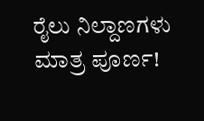ರೈಲು ನಿಲ್ದಾಣಗಳು ಮಾತ್ರ ಪೂರ್ಣ!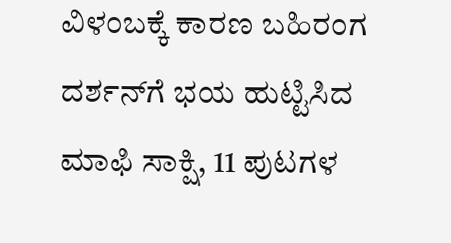ವಿಳಂಬಕ್ಕೆ ಕಾರಣ ಬಹಿರಂಗ
ದರ್ಶನ್‌ಗೆ ಭಯ ಹುಟ್ಟಿಸಿದ ಮಾಫಿ ಸಾಕ್ಷಿ, 11 ಪುಟಗಳ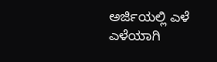ಅರ್ಜಿಯಲ್ಲಿ ಎಳೆ ಎಳೆಯಾಗಿ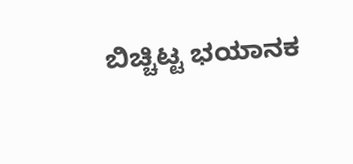ಬಿಚ್ಚಿಟ್ಟ ಭಯಾನಕ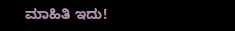ಮಾಹಿತಿ ಇದು!